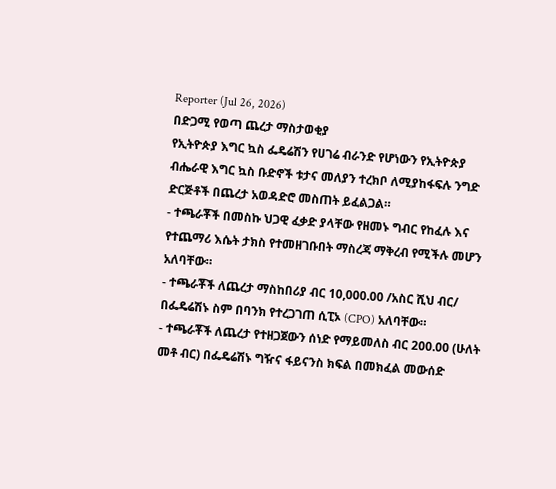Reporter (Jul 26, 2026)
በድጋሚ የወጣ ጨረታ ማስታወቂያ
የኢትዮጵያ እግር ኳስ ፌዴሬሽን የሀገሬ ብራንድ የሆነውን የኢትዮጵያ ብሔራዊ እግር ኳስ ቡድኖች ቱታና መለያን ተረክቦ ለሚያከፋፍሉ ንግድ ድርጅቶች በጨረታ አወዳድሮ መስጠት ይፈልጋል።
- ተጫራቾች በመስኩ ህጋዊ ፈቃድ ያላቸው የዘመኑ ግብር የከፈሉ እና የተጨማሪ እሴት ታክስ የተመዘገቡበት ማስረጃ ማቅረብ የሚችሉ መሆን አለባቸው።
- ተጫራቾች ለጨረታ ማስከበሪያ ብር 10,000.00 /አስር ሺህ ብር/ በፌዴሬሽኑ ስም በባንክ የተረጋገጠ ሲፒኦ (CPO) አለባቸው።
- ተጫራቾች ለጨረታ የተዘጋጀውን ሰነድ የማይመለስ ብር 200.00 (ሁለት መቶ ብር) በፌዴሬሽኑ ግዥና ፋይናንስ ክፍል በመክፈል መውሰድ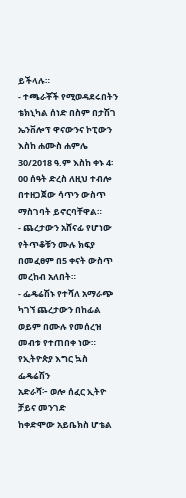ይችላሉ።
- ተጫራቾች የሚወዳደሩበትን ቴክኒካል ሰነድ በስም በታሽገ ኤንቨሎፕ ዋናውንና ኮፒውን እስከ ሐሙስ ሐምሌ 30/2018 ዓ.ም እስከ ቀኑ 4፡00 ሰዓት ድረስ ለዚህ ተብሎ በተዘጋጀው ሳጥን ውስጥ ማስገባት ይኖርባቸዋል።
- ጨረታውን አሸናፊ የሆነው የትጥቆቹን ሙሉ ክፍያ በመፈፀም በ5 ቀናት ውስጥ መረከብ አለበት።
- ፌዴሬሽኑ የተሻለ አማራጭ ካገኘ ጨረታውን በከፊል ወይም በሙሉ የመሰረዝ መብቱ የተጠበቀ ነው።
የኢትዮጵያ እግር ኳስ ፌዴሬሽን
አድራሻ፦ ወሎ ሰፈር ኢትዮ ቻይና መንገድ
ከቀድሞው አይቤክስ ሆቴል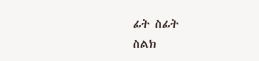ፊት ስፊት
ስልክ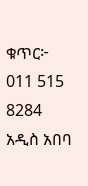ቁጥር፦ 011 515 8284
አዲስ አበባ